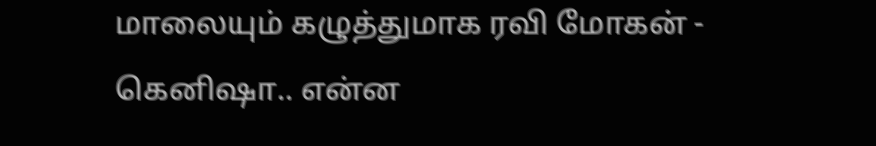மாலையும் கழுத்துமாக ரவி மோகன் - கெனிஷா.. என்ன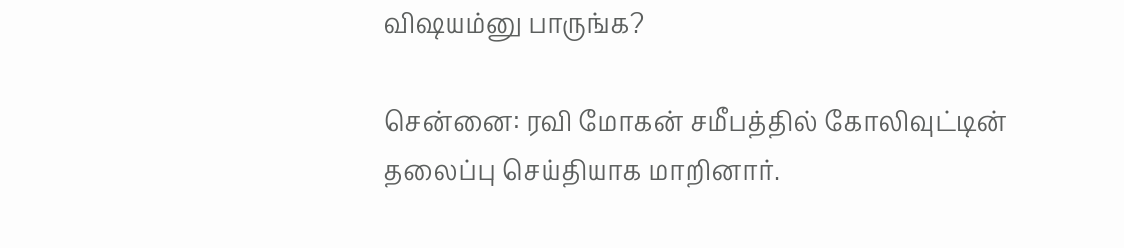விஷயம்னு பாருங்க?

சென்னை: ரவி மோகன் சமீபத்தில் கோலிவுட்டின் தலைப்பு செய்தியாக மாறினார்.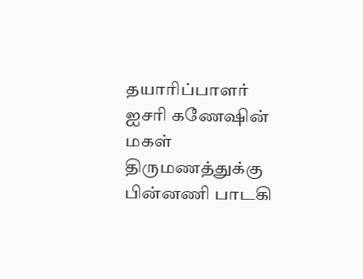தயாரிப்பாளர் ஐசரி கணேஷின் மகள் திருமணத்துக்கு பின்னணி பாடகி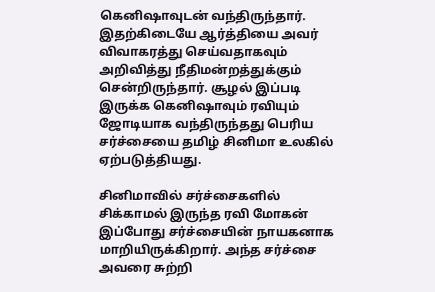கெனிஷாவுடன் வந்திருந்தார். இதற்கிடையே ஆர்த்தியை அவர் விவாகரத்து செய்வதாகவும் அறிவித்து நீதிமன்றத்துக்கும் சென்றிருந்தார். சூழல் இப்படி இருக்க கெனிஷாவும் ரவியும் ஜோடியாக வந்திருந்தது பெரிய சர்ச்சையை தமிழ் சினிமா உலகில் ஏற்படுத்தியது.

சினிமாவில் சர்ச்சைகளில் சிக்காமல் இருந்த ரவி மோகன் இப்போது சர்ச்சையின் நாயகனாக மாறியிருக்கிறார். அந்த சர்ச்சை அவரை சுற்றி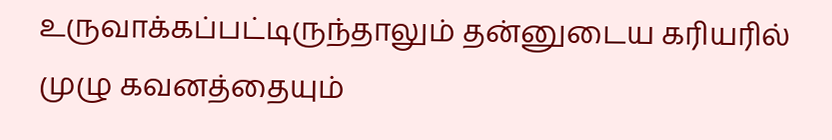உருவாக்கப்பட்டிருந்தாலும் தன்னுடைய கரியரில் முழு கவனத்தையும்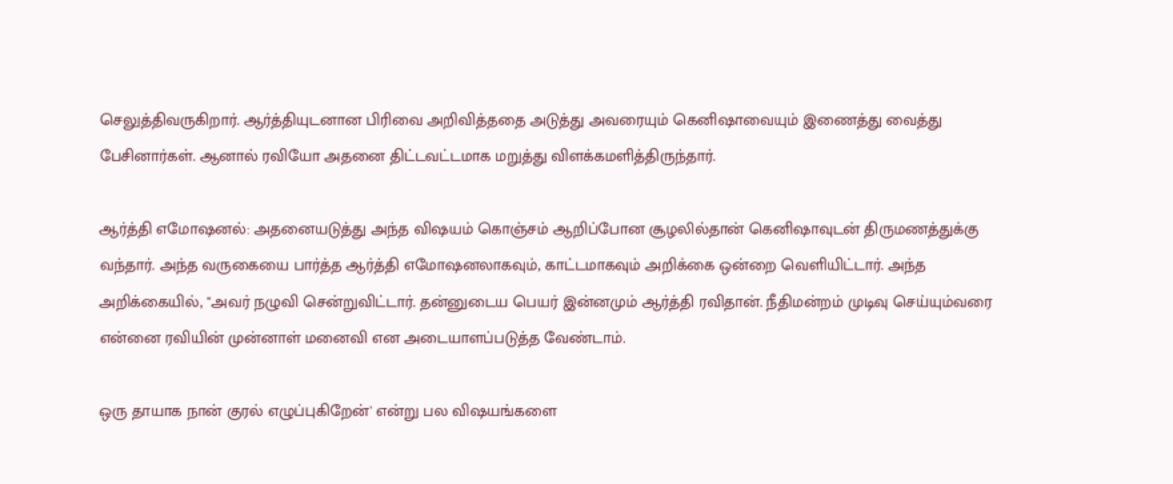செலுத்திவருகிறார். ஆர்த்தியுடனான பிரிவை அறிவித்ததை அடுத்து அவரையும் கெனிஷாவையும் இணைத்து வைத்து பேசினார்கள். ஆனால் ரவியோ அதனை திட்டவட்டமாக மறுத்து விளக்கமளித்திருந்தார்.

ஆர்த்தி எமோஷனல்: அதனையடுத்து அந்த விஷயம் கொஞ்சம் ஆறிப்போன சூழலில்தான் கெனிஷாவுடன் திருமணத்துக்கு வந்தார். அந்த வருகையை பார்த்த ஆர்த்தி எமோஷனலாகவும், காட்டமாகவும் அறிக்கை ஒன்றை வெளியிட்டார். அந்த அறிக்கையில், "அவர் நழுவி சென்றுவிட்டார். தன்னுடைய பெயர் இன்னமும் ஆர்த்தி ரவிதான். நீதிமன்றம் முடிவு செய்யும்வரை என்னை ரவியின் முன்னாள் மனைவி என அடையாளப்படுத்த வேண்டாம்.

ஒரு தாயாக நான் குரல் எழுப்புகிறேன்' என்று பல விஷயங்களை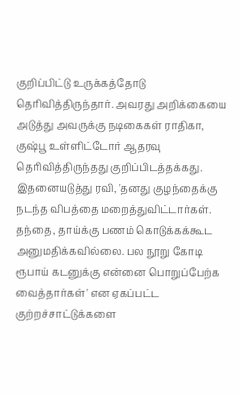குறிப்பிட்டு உருக்கத்தோடு தெரிவித்திருந்தார். அவரது அறிக்கையை அடுத்து அவருக்கு நடிகைகள் ராதிகா, குஷ்பூ உள்ளிட்டோர் ஆதரவு தெரிவித்திருந்தது குறிப்பிடத்தக்கது. இதனையடுத்து ரவி, 'தனது குழந்தைக்கு நடந்த விபத்தை மறைத்துவிட்டார்கள். தந்தை, தாய்க்கு பணம் கொடுக்கக்கூட அனுமதிக்கவில்லை. பல நூறு கோடி ரூபாய் கடனுக்கு என்னை பொறுப்பேற்க வைத்தார்கள்' என ஏகப்பட்ட குற்றச்சாட்டுக்களை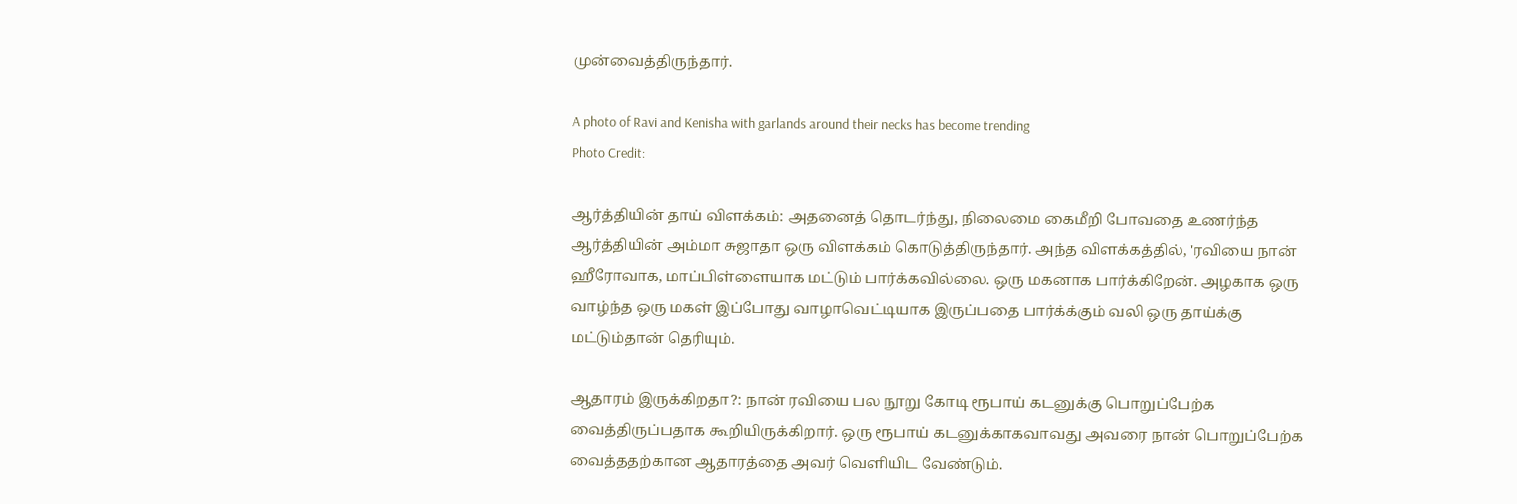முன்வைத்திருந்தார்.

A photo of Ravi and Kenisha with garlands around their necks has become trending
Photo Credit:

ஆர்த்தியின் தாய் விளக்கம்: அதனைத் தொடர்ந்து, நிலைமை கைமீறி போவதை உணர்ந்த ஆர்த்தியின் அம்மா சுஜாதா ஒரு விளக்கம் கொடுத்திருந்தார். அந்த விளக்கத்தில், 'ரவியை நான் ஹீரோவாக, மாப்பிள்ளையாக மட்டும் பார்க்கவில்லை. ஒரு மகனாக பார்க்கிறேன். அழகாக ஒரு வாழ்ந்த ஒரு மகள் இப்போது வாழாவெட்டியாக இருப்பதை பார்க்க்கும் வலி ஒரு தாய்க்கு மட்டும்தான் தெரியும்.

ஆதாரம் இருக்கிறதா?: நான் ரவியை பல நூறு கோடி ரூபாய் கடனுக்கு பொறுப்பேற்க வைத்திருப்பதாக கூறியிருக்கிறார். ஒரு ரூபாய் கடனுக்காகவாவது அவரை நான் பொறுப்பேற்க வைத்ததற்கான ஆதாரத்தை அவர் வெளியிட வேண்டும்.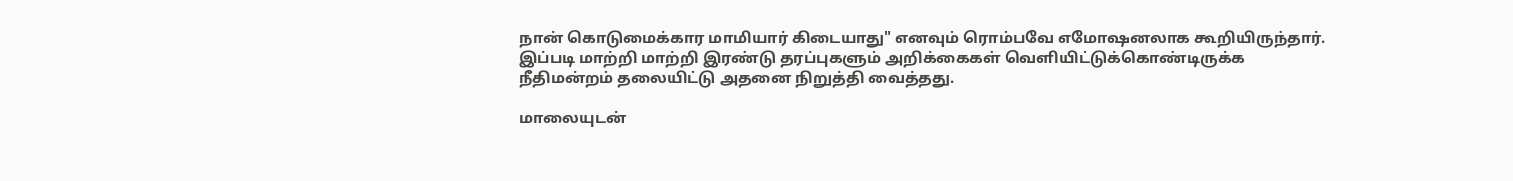நான் கொடுமைக்கார மாமியார் கிடையாது" எனவும் ரொம்பவே எமோஷனலாக கூறியிருந்தார். இப்படி மாற்றி மாற்றி இரண்டு தரப்புகளும் அறிக்கைகள் வெளியிட்டுக்கொண்டிருக்க நீதிமன்றம் தலையிட்டு அதனை நிறுத்தி வைத்தது.

மாலையுடன்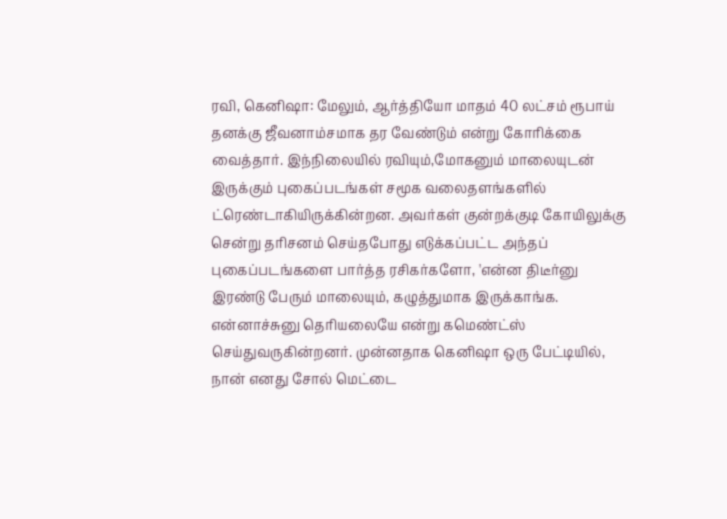ரவி, கெனிஷா: மேலும், ஆர்த்தியோ மாதம் 40 லட்சம் ரூபாய் தனக்கு ஜீவனாம்சமாக தர வேண்டும் என்று கோரிக்கை வைத்தார். இந்நிலையில் ரவியும்,மோகனும் மாலையுடன் இருக்கும் புகைப்படங்கள் சமூக வலைதளங்களில் ட்ரெண்டாகியிருக்கின்றன. அவர்கள் குன்றக்குடி கோயிலுக்கு சென்று தரிசனம் செய்தபோது எடுக்கப்பட்ட அந்தப் புகைப்படங்களை பார்த்த ரசிகர்களோ, 'என்ன திடீர்னு இரண்டு பேரும் மாலையும், கழுத்துமாக இருக்காங்க. என்னாச்சுனு தெரியலையே என்று கமெண்ட்ஸ் செய்துவருகின்றனர். முன்னதாக கெனிஷா ஒரு பேட்டியில், நான் எனது சோல் மெட்டை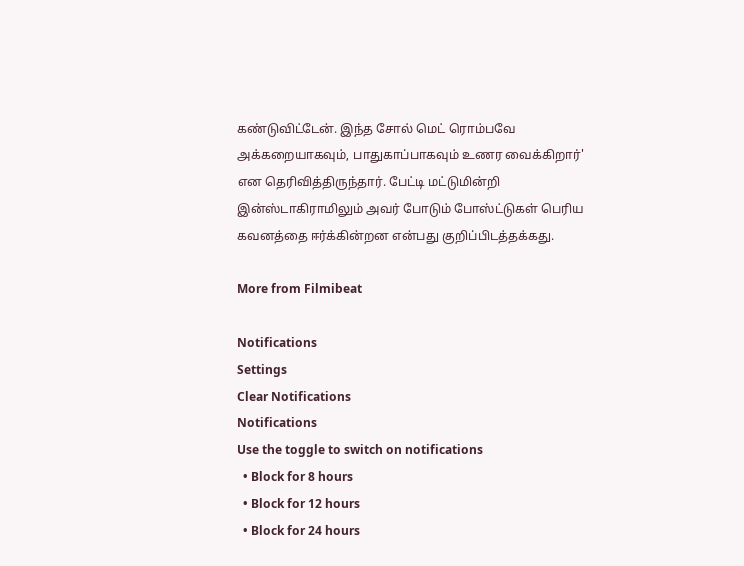கண்டுவிட்டேன். இந்த சோல் மெட் ரொம்பவே அக்கறையாகவும், பாதுகாப்பாகவும் உணர வைக்கிறார்' என தெரிவித்திருந்தார். பேட்டி மட்டுமின்றி இன்ஸ்டாகிராமிலும் அவர் போடும் போஸ்ட்டுகள் பெரிய கவனத்தை ஈர்க்கின்றன என்பது குறிப்பிடத்தக்கது.

More from Filmibeat

Notifications
Settings
Clear Notifications
Notifications
Use the toggle to switch on notifications
  • Block for 8 hours
  • Block for 12 hours
  • Block for 24 hours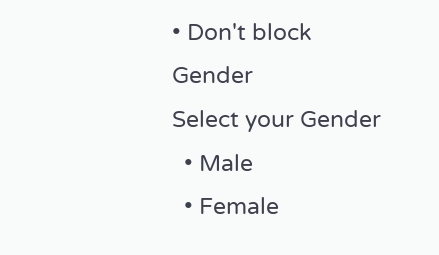• Don't block
Gender
Select your Gender
  • Male
  • Female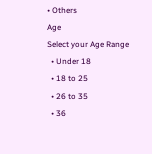• Others
Age
Select your Age Range
  • Under 18
  • 18 to 25
  • 26 to 35
  • 36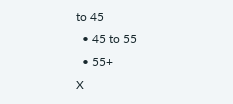to 45
  • 45 to 55
  • 55+
X